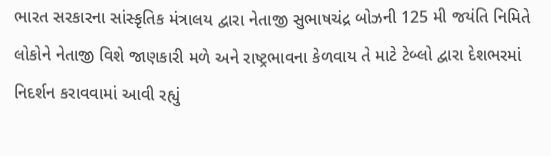ભારત સરકારના સાંસ્કૃતિક મંત્રાલય દ્વારા નેતાજી સુભાષચંદ્ર બોઝની 125 મી જયંતિ નિમિતે લોકોને નેતાજી વિશે જાણકારી મળે અને રાષ્ટ્રભાવના કેળવાય તે માટે ટેબ્લો દ્વારા દેશભરમાં નિદર્શન કરાવવામાં આવી રહ્યું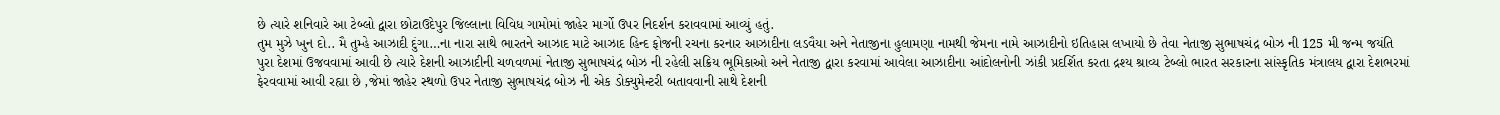છે ત્યારે શનિવારે આ ટેબ્લો દ્વારા છોટાઉદેપુર જિલ્લાના વિવિધ ગામોમાં જાહેર માર્ગો ઉપર નિદર્શન કરાવવામાં આવ્યું હતું.
તુમ મુઝે ખુન દો.. મૈ તુમ્હે આઝાદી દુંગા…ના નારા સાથે ભારતને આઝાદ માટે આઝાદ હિન્દ ફોજની રચના કરનાર આઝાદીના લડવૈયા અને નેતાજીના હુલામણા નામથી જેમના નામે આઝાદીનો ઇતિહાસ લખાયો છે તેવા નેતાજી સુભાષચંદ્ર બોઝ ની 125 મી જન્મ જયંતિ પુરા દેશમાં ઉજવવામાં આવી છે ત્યારે દેશની આઝાદીની ચળવળમાં નેતાજી સુભાષચંદ્ર બોઝ ની રહેલી સક્રિય ભૂમિકાઓ અને નેતાજી દ્વારા કરવામાં આવેલા આઝાદીના આંદોલનોની ઝાંકી પ્રદર્શિત કરતા દ્રશ્ય શ્રાવ્ય ટેબ્લો ભારત સરકારના સાંસ્કૃતિક મંત્રાલય દ્વારા દેશભરમાં ફેરવવામાં આવી રહ્યા છે ,જેમાં જાહેર સ્થળો ઉપર નેતાજી સુભાષચંદ્ર બોઝ ની એક ડોક્યુમેન્ટરી બતાવવાની સાથે દેશની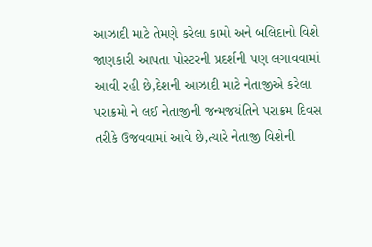આઝાદી માટે તેમણે કરેલા કામો અને બલિદાનો વિશે જાણકારી આપતા પોસ્ટરની પ્રદર્શની પણ લગાવવામાં આવી રહી છે,દેશની આઝાદી માટે નેતાજીએ કરેલા પરાક્રમો ને લઈ નેતાજીની જન્મજયંતિને પરાક્રમ દિવસ તરીકે ઉજવવામાં આવે છે,ત્યારે નેતાજી વિશેની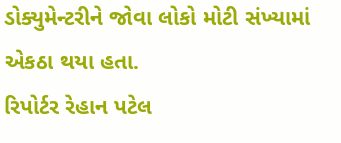ડોક્યુમેન્ટરીને જોવા લોકો મોટી સંખ્યામાં એકઠા થયા હતા.
રિપોર્ટર રેહાન પટેલ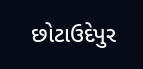છોટાઉદેપુર